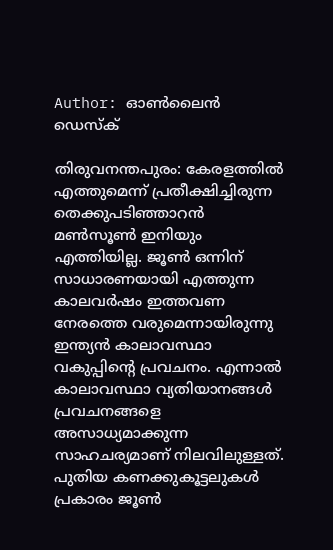Author: ഓൺലൈൻ ഡെസ്ക്

തിരുവനന്തപുരം: കേരളത്തില്‍ എത്തുമെന്ന് പ്രതീക്ഷിച്ചിരുന്ന തെക്കുപടിഞ്ഞാറന്‍ മണ്‍സൂണ്‍ ഇനിയും എത്തിയില്ല. ജൂണ്‍ ഒന്നിന് സാധാരണയായി എത്തുന്ന കാലവര്‍ഷം ഇത്തവണ നേരത്തെ വരുമെന്നായിരുന്നു ഇന്ത്യന്‍ കാലാവസ്ഥാ വകുപ്പിന്റെ പ്രവചനം. എന്നാല്‍ കാലാവസ്ഥാ വ്യതിയാനങ്ങള്‍ പ്രവചനങ്ങളെ അസാധ്യമാക്കുന്ന സാഹചര്യമാണ് നിലവിലുള്ളത്. പുതിയ കണക്കുകൂട്ടലുകള്‍ പ്രകാരം ജൂണ്‍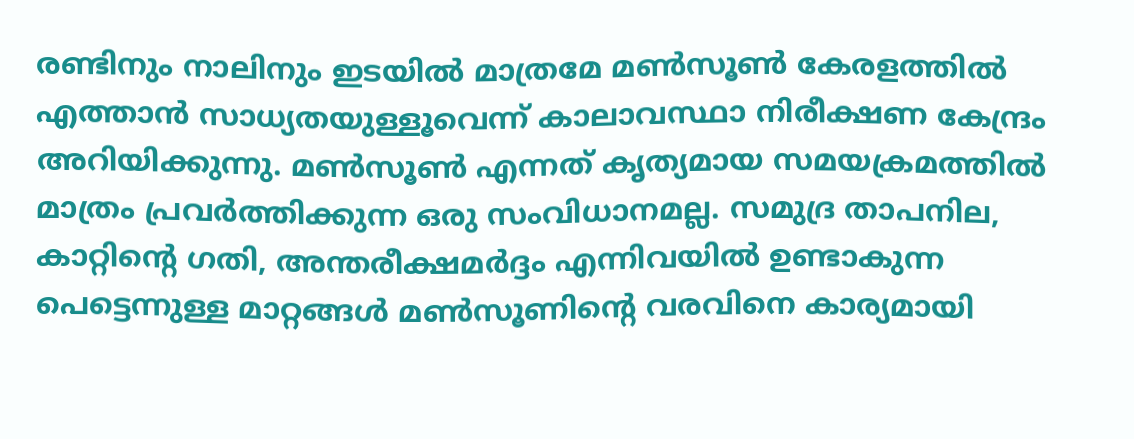രണ്ടിനും നാലിനും ഇടയില്‍ മാത്രമേ മണ്‍സൂണ്‍ കേരളത്തില്‍ എത്താന്‍ സാധ്യതയുള്ളൂവെന്ന് കാലാവസ്ഥാ നിരീക്ഷണ കേന്ദ്രം അറിയിക്കുന്നു. മണ്‍സൂണ്‍ എന്നത് കൃത്യമായ സമയക്രമത്തില്‍ മാത്രം പ്രവര്‍ത്തിക്കുന്ന ഒരു സംവിധാനമല്ല. സമുദ്ര താപനില, കാറ്റിന്റെ ഗതി, അന്തരീക്ഷമര്‍ദ്ദം എന്നിവയില്‍ ഉണ്ടാകുന്ന പെട്ടെന്നുള്ള മാറ്റങ്ങള്‍ മണ്‍സൂണിന്റെ വരവിനെ കാര്യമായി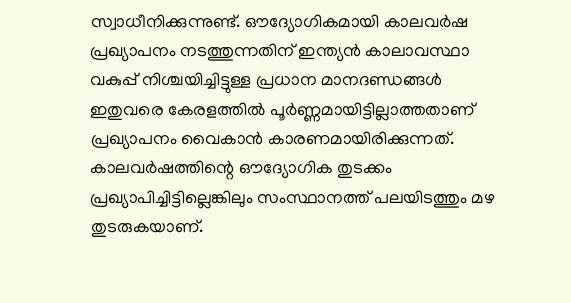സ്വാധീനിക്കുന്നുണ്ട്. ഔദ്യോഗികമായി കാലവര്‍ഷ പ്രഖ്യാപനം നടത്തുന്നതിന് ഇന്ത്യന്‍ കാലാവസ്ഥാ വകുപ്പ് നിശ്ചയിച്ചിട്ടുള്ള പ്രധാന മാനദണ്ഡങ്ങള്‍ ഇതുവരെ കേരളത്തില്‍ പൂര്‍ണ്ണമായിട്ടില്ലാത്തതാണ് പ്രഖ്യാപനം വൈകാന്‍ കാരണമായിരിക്കുന്നത്. കാലവര്‍ഷത്തിന്റെ ഔദ്യോഗിക തുടക്കം പ്രഖ്യാപിച്ചിട്ടില്ലെങ്കിലും സംസ്ഥാനത്ത് പലയിടത്തും മഴ തുടരുകയാണ്.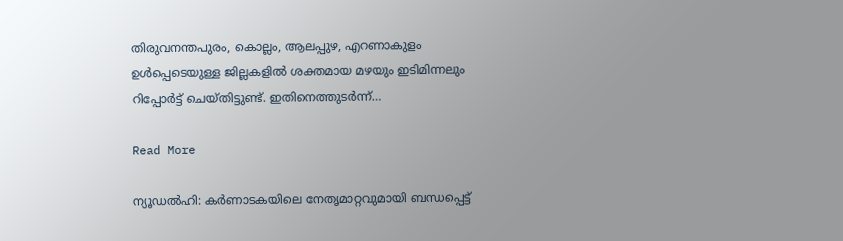തിരുവനന്തപുരം, കൊല്ലം, ആലപ്പുഴ, എറണാകുളം ഉള്‍പ്പെടെയുള്ള ജില്ലകളില്‍ ശക്തമായ മഴയും ഇടിമിന്നലും റിപ്പോര്‍ട്ട് ചെയ്തിട്ടുണ്ട്. ഇതിനെത്തുടര്‍ന്ന്…

Read More

ന്യൂഡൽഹി: കർണാടകയിലെ നേതൃമാറ്റവുമായി ബന്ധപ്പെട്ട്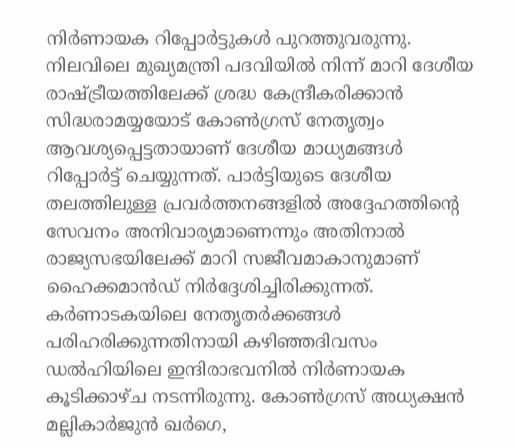നിർണായക റിപ്പോർട്ടുകൾ പുറത്തുവരുന്നു. നിലവിലെ മുഖ്യമന്ത്രി പദവിയിൽ നിന്ന് മാറി ദേശീയ രാഷ്ട്രീയത്തിലേക്ക് ശ്രദ്ധ കേന്ദ്രീകരിക്കാൻ സിദ്ധരാമയ്യയോട് കോൺഗ്രസ് നേതൃത്വം ആവശ്യപ്പെട്ടതായാണ് ദേശീയ മാധ്യമങ്ങൾ റിപ്പോർട്ട് ചെയ്യുന്നത്. പാർട്ടിയുടെ ദേശീയ തലത്തിലുള്ള പ്രവർത്തനങ്ങളിൽ അദ്ദേഹത്തിന്റെ സേവനം അനിവാര്യമാണെന്നും അതിനാൽ രാജ്യസഭയിലേക്ക് മാറി സജീവമാകാനുമാണ് ഹൈക്കമാൻഡ് നിർദ്ദേശിച്ചിരിക്കുന്നത്. കർണാടകയിലെ നേതൃതർക്കങ്ങൾ പരിഹരിക്കുന്നതിനായി കഴിഞ്ഞദിവസം ഡൽഹിയിലെ ഇന്ദിരാഭവനിൽ നിർണായക കൂടിക്കാഴ്ച നടന്നിരുന്നു. കോൺഗ്രസ് അധ്യക്ഷൻ മല്ലികാർജുൻ ഖർഗെ,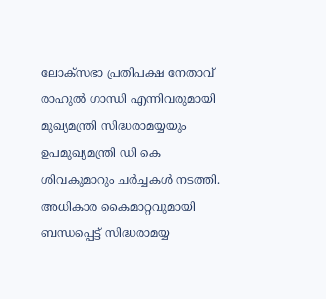ലോക്സഭാ പ്രതിപക്ഷ നേതാവ് രാഹുൽ ഗാന്ധി എന്നിവരുമായി മുഖ്യമന്ത്രി സിദ്ധരാമയ്യയും ഉപമുഖ്യമന്ത്രി ഡി കെ ശിവകുമാറും ചർച്ചകൾ നടത്തി. അധികാര കൈമാറ്റവുമായി ബന്ധപ്പെട്ട് സിദ്ധരാമയ്യ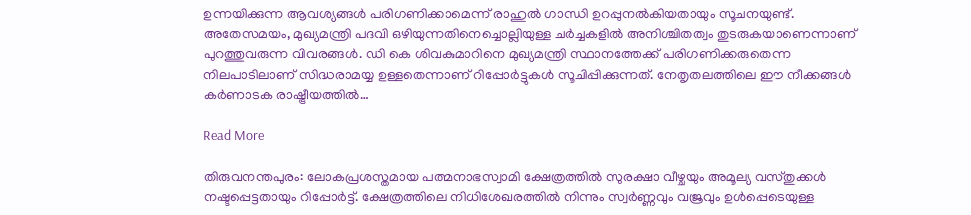ഉന്നയിക്കുന്ന ആവശ്യങ്ങൾ പരിഗണിക്കാമെന്ന് രാഹുൽ ഗാന്ധി ഉറപ്പുനൽകിയതായും സൂചനയുണ്ട്. അതേസമയം, മുഖ്യമന്ത്രി പദവി ഒഴിയുന്നതിനെച്ചൊല്ലിയുള്ള ചർച്ചകളിൽ അനിശ്ചിതത്വം തുടരുകയാണെന്നാണ് പുറത്തുവരുന്ന വിവരങ്ങൾ. ഡി കെ ശിവകുമാറിനെ മുഖ്യമന്ത്രി സ്ഥാനത്തേക്ക് പരിഗണിക്കരുതെന്ന നിലപാടിലാണ് സിദ്ധരാമയ്യ ഉള്ളതെന്നാണ് റിപ്പോർട്ടുകൾ സൂചിപ്പിക്കുന്നത്. നേതൃതലത്തിലെ ഈ നീക്കങ്ങൾ കർണാടക രാഷ്ട്രീയത്തിൽ…

Read More

തിരുവനന്തപുരം: ലോകപ്രശസ്തമായ പത്മനാഭസ്വാമി ക്ഷേത്രത്തിൽ സുരക്ഷാ വീഴ്ചയും അമൂല്യ വസ്തുക്കൾ നഷ്ടപ്പെട്ടതായും റിപ്പോർട്ട്. ക്ഷേത്രത്തിലെ നിധിശേഖരത്തിൽ നിന്നും സ്വർണ്ണവും വജ്രവും ഉൾപ്പെടെയുള്ള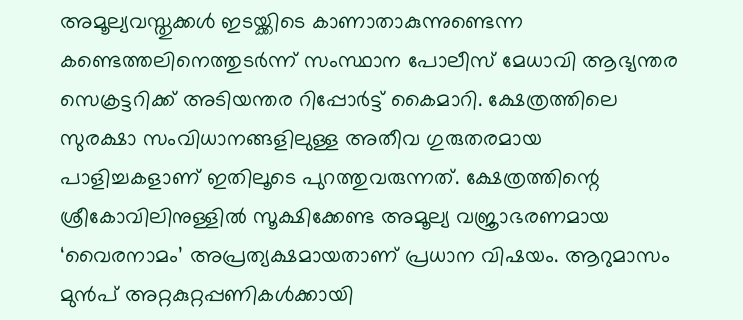അമൂല്യവസ്തുക്കൾ ഇടയ്ക്കിടെ കാണാതാകുന്നുണ്ടെന്ന കണ്ടെത്തലിനെത്തുടർന്ന് സംസ്ഥാന പോലീസ് മേധാവി ആഭ്യന്തര സെക്രട്ടറിക്ക് അടിയന്തര റിപ്പോർട്ട് കൈമാറി. ക്ഷേത്രത്തിലെ സുരക്ഷാ സംവിധാനങ്ങളിലുള്ള അതീവ ഗുരുതരമായ പാളിച്ചകളാണ് ഇതിലൂടെ പുറത്തുവരുന്നത്. ക്ഷേത്രത്തിന്റെ ശ്രീകോവിലിനുള്ളിൽ സൂക്ഷിക്കേണ്ട അമൂല്യ വജ്രാഭരണമായ ‘വൈരനാമം’ അപ്രത്യക്ഷമായതാണ് പ്രധാന വിഷയം. ആറുമാസം മുൻപ് അറ്റകുറ്റപ്പണികൾക്കായി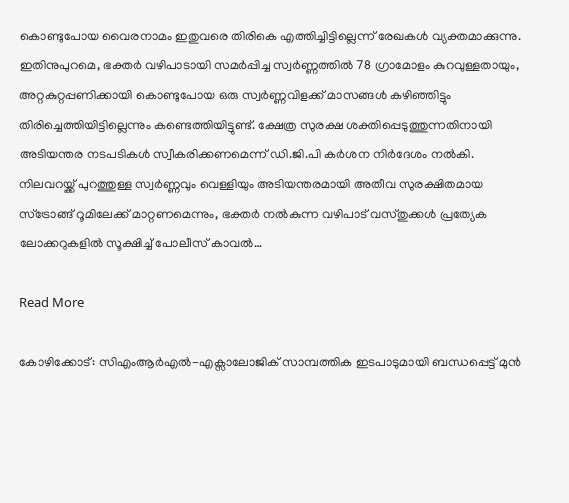കൊണ്ടുപോയ വൈരനാമം ഇതുവരെ തിരികെ എത്തിച്ചിട്ടില്ലെന്ന് രേഖകൾ വ്യക്തമാക്കുന്നു. ഇതിനുപുറമെ, ഭക്തർ വഴിപാടായി സമർപ്പിച്ച സ്വർണ്ണത്തിൽ 78 ഗ്രാമോളം കുറവുള്ളതായും, അറ്റകുറ്റപ്പണിക്കായി കൊണ്ടുപോയ ഒരു സ്വർണ്ണവിളക്ക് മാസങ്ങൾ കഴിഞ്ഞിട്ടും തിരിച്ചെത്തിയിട്ടില്ലെന്നും കണ്ടെത്തിയിട്ടുണ്ട്. ക്ഷേത്ര സുരക്ഷ ശക്തിപ്പെടുത്തുന്നതിനായി അടിയന്തര നടപടികൾ സ്വീകരിക്കണമെന്ന് ഡി.ജി.പി കർശന നിർദേശം നൽകി. നിലവറയ്ക്ക് പുറത്തുള്ള സ്വർണ്ണവും വെള്ളിയും അടിയന്തരമായി അതീവ സുരക്ഷിതമായ സ്ട്രോങ്ങ് റൂമിലേക്ക് മാറ്റണമെന്നും, ഭക്തർ നൽകുന്ന വഴിപാട് വസ്തുക്കൾ പ്രത്യേക ലോക്കറുകളിൽ സൂക്ഷിച്ച് പോലീസ് കാവൽ…

Read More

കോഴിക്കോട്: സിഎംആർഎൽ-എക്സാലോജിക് സാമ്പത്തിക ഇടപാടുമായി ബന്ധപ്പെട്ട് മുൻ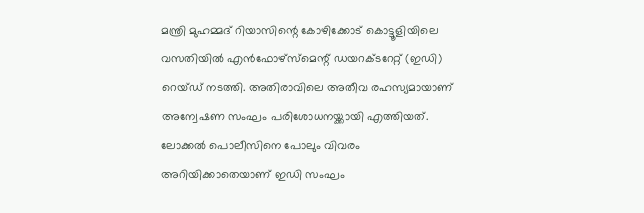മന്ത്രി മുഹമ്മദ് റിയാസിന്റെ കോഴിക്കോട് കൊട്ടൂളിയിലെ വസതിയിൽ എൻഫോഴ്സ്മെന്റ് ഡയറക്ടറേറ്റ് (ഇഡി) റെയ്ഡ് നടത്തി. അതിരാവിലെ അതീവ രഹസ്യമായാണ് അന്വേഷണ സംഘം പരിശോധനയ്ക്കായി എത്തിയത്. ലോക്കൽ പൊലീസിനെ പോലും വിവരം അറിയിക്കാതെയാണ് ഇഡി സംഘം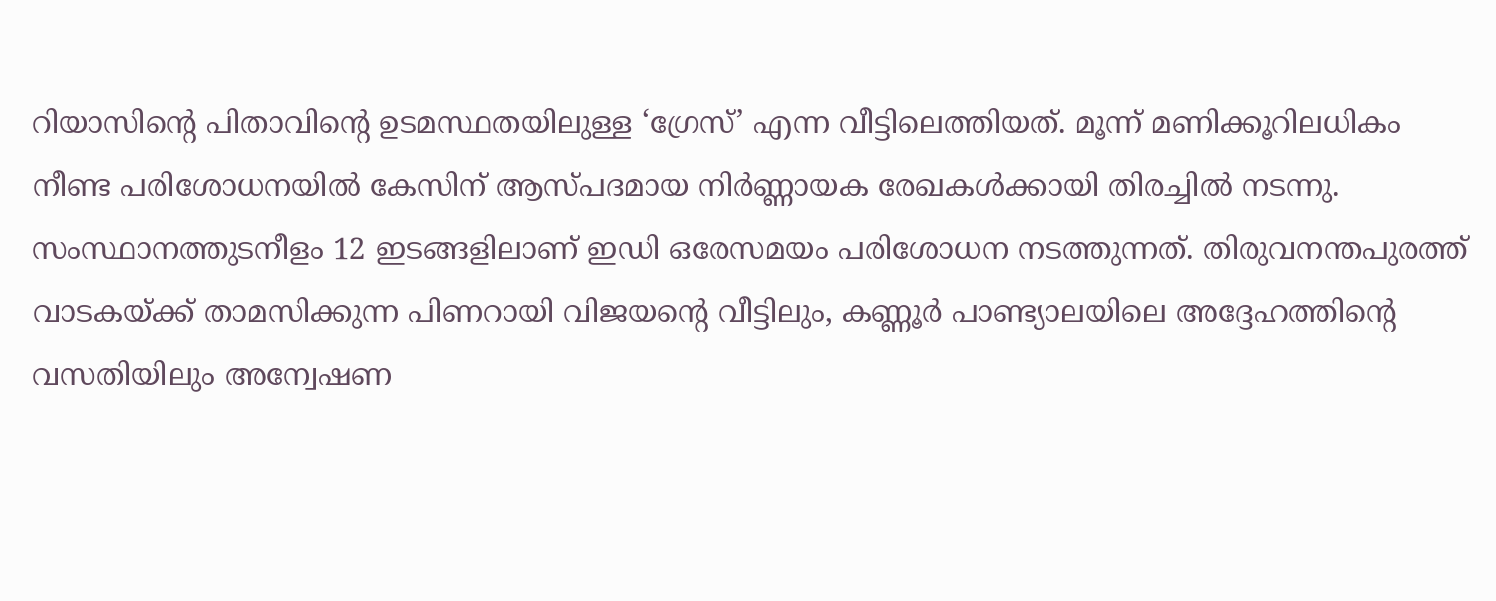റിയാസിന്റെ പിതാവിന്റെ ഉടമസ്ഥതയിലുള്ള ‘ഗ്രേസ്’ എന്ന വീട്ടിലെത്തിയത്. മൂന്ന് മണിക്കൂറിലധികം നീണ്ട പരിശോധനയിൽ കേസിന് ആസ്പദമായ നിർണ്ണായക രേഖകൾക്കായി തിരച്ചിൽ നടന്നു. സംസ്ഥാനത്തുടനീളം 12 ഇടങ്ങളിലാണ് ഇഡി ഒരേസമയം പരിശോധന നടത്തുന്നത്. തിരുവനന്തപുരത്ത് വാടകയ്ക്ക് താമസിക്കുന്ന പിണറായി വിജയന്റെ വീട്ടിലും, കണ്ണൂർ പാണ്ട്യാലയിലെ അദ്ദേഹത്തിന്റെ വസതിയിലും അന്വേഷണ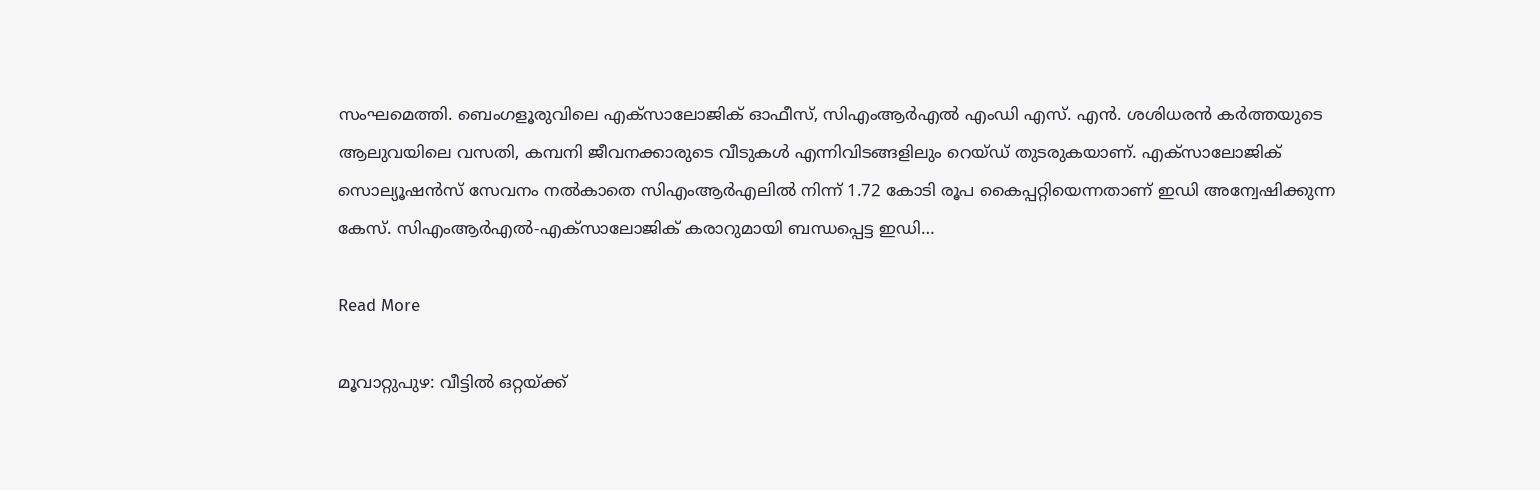സംഘമെത്തി. ബെംഗളൂരുവിലെ എക്സാലോജിക് ഓഫീസ്, സിഎംആർഎൽ എംഡി എസ്. എൻ. ശശിധരൻ കർത്തയുടെ ആലുവയിലെ വസതി, കമ്പനി ജീവനക്കാരുടെ വീടുകൾ എന്നിവിടങ്ങളിലും റെയ്ഡ് തുടരുകയാണ്. എക്സാലോജിക് സൊല്യൂഷൻസ് സേവനം നൽകാതെ സിഎംആർഎലിൽ നിന്ന് 1.72 കോടി രൂപ കൈപ്പറ്റിയെന്നതാണ് ഇഡി അന്വേഷിക്കുന്ന കേസ്. സിഎംആർഎൽ-എക്സാലോജിക് കരാറുമായി ബന്ധപ്പെട്ട ഇഡി…

Read More

മൂവാറ്റുപുഴ: വീട്ടിൽ ഒറ്റയ്ക്ക്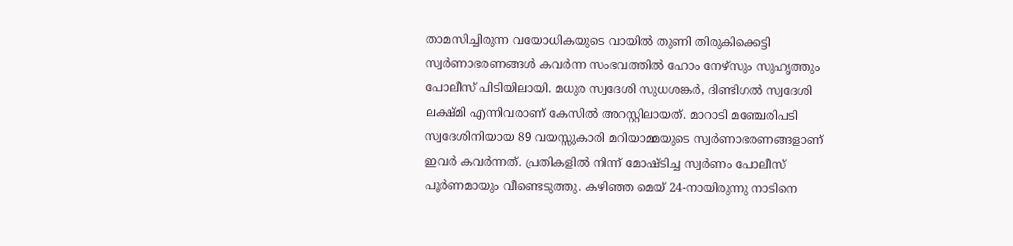താമസിച്ചിരുന്ന വയോധികയുടെ വായിൽ തുണി തിരുകിക്കെട്ടി സ്വർണാഭരണങ്ങൾ കവർന്ന സംഭവത്തിൽ ഹോം നേഴ്‌സും സുഹൃത്തും പോലീസ് പിടിയിലായി. മധുര സ്വദേശി സുധശങ്കർ, ദിണ്ടിഗൽ സ്വദേശി ലക്ഷ്മി എന്നിവരാണ് കേസിൽ അറസ്റ്റിലായത്. മാറാടി മഞ്ചേരിപടി സ്വദേശിനിയായ 89 വയസ്സുകാരി മറിയാമ്മയുടെ സ്വർണാഭരണങ്ങളാണ് ഇവർ കവർന്നത്. പ്രതികളിൽ നിന്ന് മോഷ്ടിച്ച സ്വർണം പോലീസ് പൂർണമായും വീണ്ടെടുത്തു. കഴിഞ്ഞ മെയ് 24-നായിരുന്നു നാടിനെ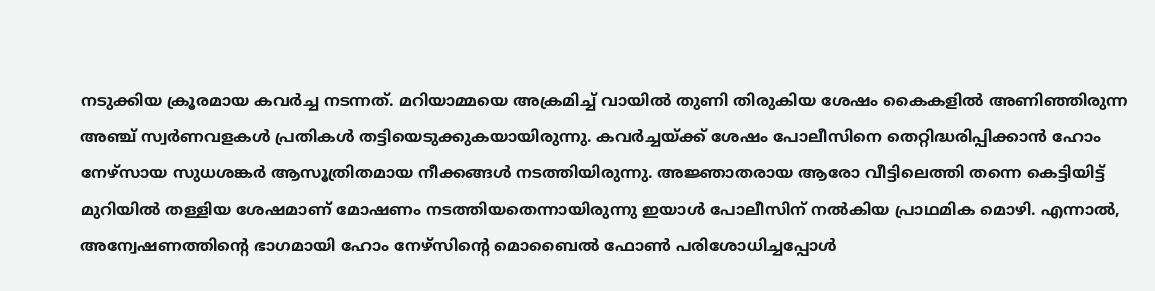നടുക്കിയ ക്രൂരമായ കവർച്ച നടന്നത്. മറിയാമ്മയെ അക്രമിച്ച് വായിൽ തുണി തിരുകിയ ശേഷം കൈകളിൽ അണിഞ്ഞിരുന്ന അഞ്ച് സ്വർണവളകൾ പ്രതികൾ തട്ടിയെടുക്കുകയായിരുന്നു. കവർച്ചയ്ക്ക് ശേഷം പോലീസിനെ തെറ്റിദ്ധരിപ്പിക്കാൻ ഹോം നേഴ്‌സായ സുധശങ്കർ ആസൂത്രിതമായ നീക്കങ്ങൾ നടത്തിയിരുന്നു. അജ്ഞാതരായ ആരോ വീട്ടിലെത്തി തന്നെ കെട്ടിയിട്ട് മുറിയിൽ തള്ളിയ ശേഷമാണ് മോഷണം നടത്തിയതെന്നായിരുന്നു ഇയാൾ പോലീസിന് നൽകിയ പ്രാഥമിക മൊഴി. എന്നാൽ, അന്വേഷണത്തിന്റെ ഭാഗമായി ഹോം നേഴ്‌സിന്റെ മൊബൈൽ ഫോൺ പരിശോധിച്ചപ്പോൾ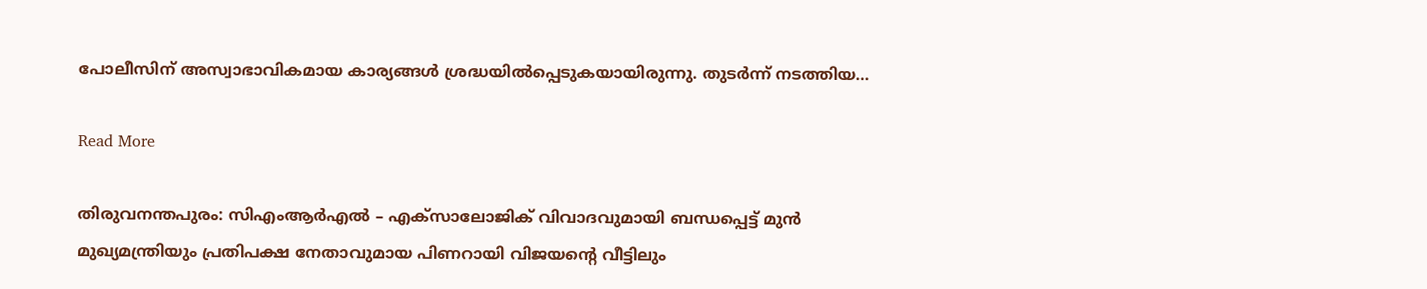പോലീസിന് അസ്വാഭാവികമായ കാര്യങ്ങൾ ശ്രദ്ധയിൽപ്പെടുകയായിരുന്നു. തുടർന്ന് നടത്തിയ…

Read More

തിരുവനന്തപുരം: സിഎംആർഎൽ – എക്‌സാലോജിക് വിവാദവുമായി ബന്ധപ്പെട്ട് മുൻ മുഖ്യമന്ത്രിയും പ്രതിപക്ഷ നേതാവുമായ പിണറായി വിജയന്റെ വീട്ടിലും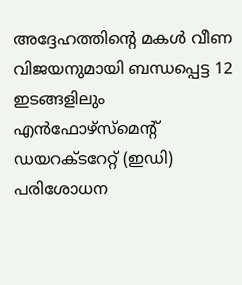അദ്ദേഹത്തിന്റെ മകൾ വീണ വിജയനുമായി ബന്ധപ്പെട്ട 12 ഇടങ്ങളിലും എൻഫോഴ്‌സ്‌മെന്റ് ഡയറക്ടറേറ്റ് (ഇഡി) പരിശോധന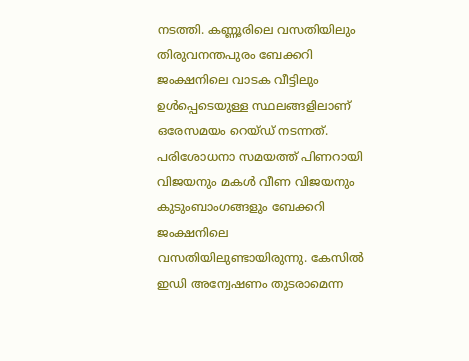നടത്തി. കണ്ണൂരിലെ വസതിയിലും തിരുവനന്തപുരം ബേക്കറി ജംക്ഷനിലെ വാടക വീട്ടിലും ഉൾപ്പെടെയുള്ള സ്ഥലങ്ങളിലാണ് ഒരേസമയം റെയ്ഡ് നടന്നത്. പരിശോധനാ സമയത്ത് പിണറായി വിജയനും മകൾ വീണ വിജയനും കുടുംബാംഗങ്ങളും ബേക്കറി ജംക്ഷനിലെ വസതിയിലുണ്ടായിരുന്നു. കേസിൽ ഇഡി അന്വേഷണം തുടരാമെന്ന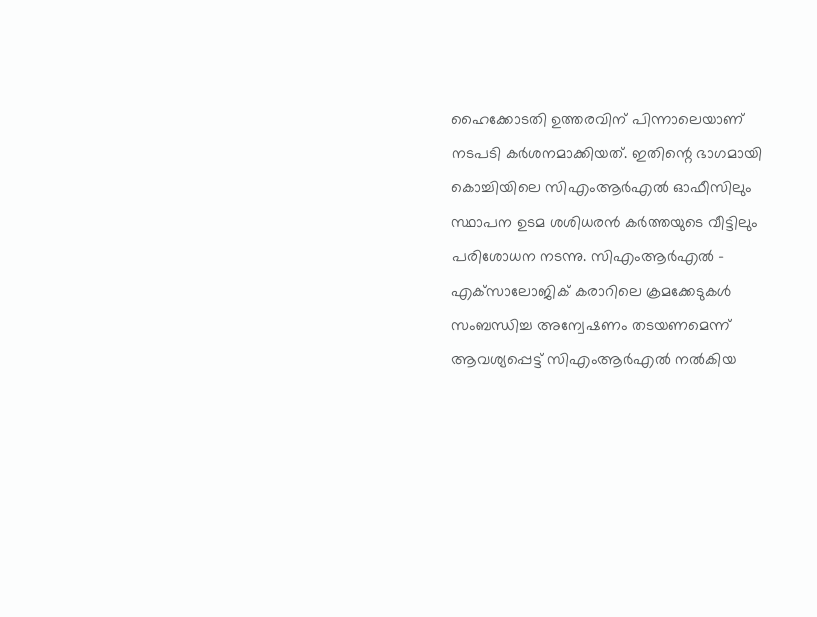ഹൈക്കോടതി ഉത്തരവിന് പിന്നാലെയാണ് നടപടി കർശനമാക്കിയത്. ഇതിന്റെ ഭാഗമായി കൊച്ചിയിലെ സിഎംആർഎൽ ഓഫീസിലും സ്ഥാപന ഉടമ ശശിധരൻ കർത്തയുടെ വീട്ടിലും പരിശോധന നടന്നു. സിഎംആർഎൽ – എക്‌സാലോജിക് കരാറിലെ ക്രമക്കേടുകൾ സംബന്ധിച്ച അന്വേഷണം തടയണമെന്ന് ആവശ്യപ്പെട്ട് സിഎംആർഎൽ നൽകിയ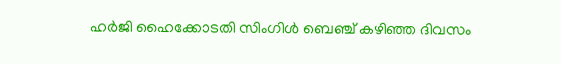ഹർജി ഹൈക്കോടതി സിംഗിൾ ബെഞ്ച് കഴിഞ്ഞ ദിവസം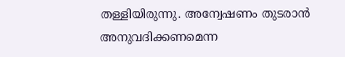തള്ളിയിരുന്നു. അന്വേഷണം തുടരാൻ അനുവദിക്കണമെന്ന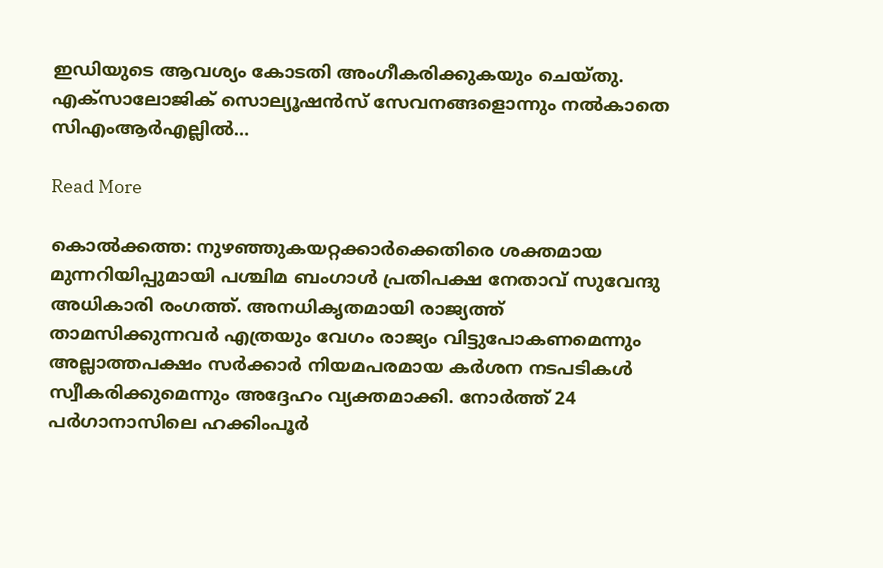ഇഡിയുടെ ആവശ്യം കോടതി അംഗീകരിക്കുകയും ചെയ്തു. എക്‌സാലോജിക് സൊല്യൂഷൻസ് സേവനങ്ങളൊന്നും നൽകാതെ സിഎംആർഎല്ലിൽ…

Read More

കൊൽക്കത്ത: നുഴഞ്ഞുകയറ്റക്കാർക്കെതിരെ ശക്തമായ മുന്നറിയിപ്പുമായി പശ്ചിമ ബംഗാൾ പ്രതിപക്ഷ നേതാവ് സുവേന്ദു അധികാരി രംഗത്ത്. അനധികൃതമായി രാജ്യത്ത് താമസിക്കുന്നവർ എത്രയും വേഗം രാജ്യം വിട്ടുപോകണമെന്നും അല്ലാത്തപക്ഷം സർക്കാർ നിയമപരമായ കർശന നടപടികൾ സ്വീകരിക്കുമെന്നും അദ്ദേഹം വ്യക്തമാക്കി. നോർത്ത് 24 പർഗാനാസിലെ ഹക്കിംപൂർ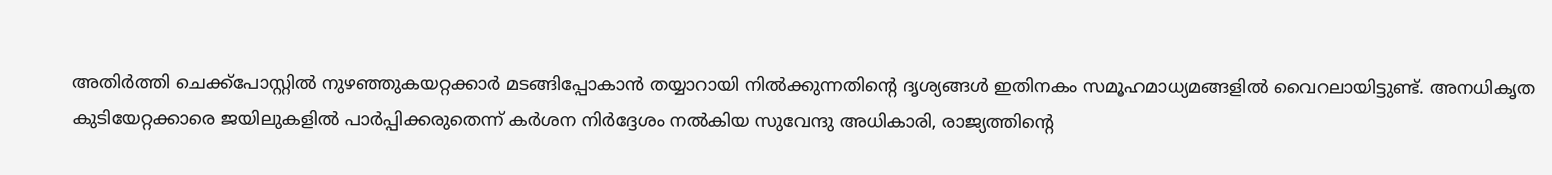അതിർത്തി ചെക്ക്പോസ്റ്റിൽ നുഴഞ്ഞുകയറ്റക്കാർ മടങ്ങിപ്പോകാൻ തയ്യാറായി നിൽക്കുന്നതിന്റെ ദൃശ്യങ്ങൾ ഇതിനകം സമൂഹമാധ്യമങ്ങളിൽ വൈറലായിട്ടുണ്ട്. അനധികൃത കുടിയേറ്റക്കാരെ ജയിലുകളിൽ പാർപ്പിക്കരുതെന്ന് കർശന നിർദ്ദേശം നൽകിയ സുവേന്ദു അധികാരി, രാജ്യത്തിന്റെ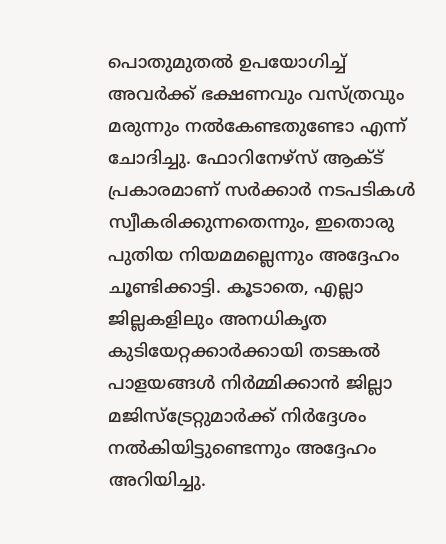പൊതുമുതൽ ഉപയോഗിച്ച് അവർക്ക് ഭക്ഷണവും വസ്ത്രവും മരുന്നും നൽകേണ്ടതുണ്ടോ എന്ന് ചോദിച്ചു. ഫോറിനേഴ്സ് ആക്ട് പ്രകാരമാണ് സർക്കാർ നടപടികൾ സ്വീകരിക്കുന്നതെന്നും, ഇതൊരു പുതിയ നിയമമല്ലെന്നും അദ്ദേഹം ചൂണ്ടിക്കാട്ടി. കൂടാതെ, എല്ലാ ജില്ലകളിലും അനധികൃത കുടിയേറ്റക്കാർക്കായി തടങ്കൽ പാളയങ്ങൾ നിർമ്മിക്കാൻ ജില്ലാ മജിസ്ട്രേറ്റുമാർക്ക് നിർദ്ദേശം നൽകിയിട്ടുണ്ടെന്നും അദ്ദേഹം അറിയിച്ചു.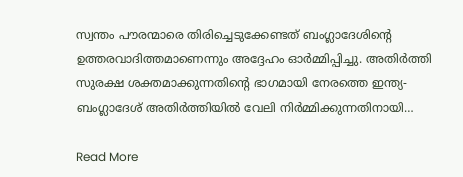സ്വന്തം പൗരന്മാരെ തിരിച്ചെടുക്കേണ്ടത് ബംഗ്ലാദേശിന്റെ ഉത്തരവാദിത്തമാണെന്നും അദ്ദേഹം ഓർമ്മിപ്പിച്ചു. അതിർത്തി സുരക്ഷ ശക്തമാക്കുന്നതിന്റെ ഭാഗമായി നേരത്തെ ഇന്ത്യ-ബംഗ്ലാദേശ് അതിർത്തിയിൽ വേലി നിർമ്മിക്കുന്നതിനായി…

Read More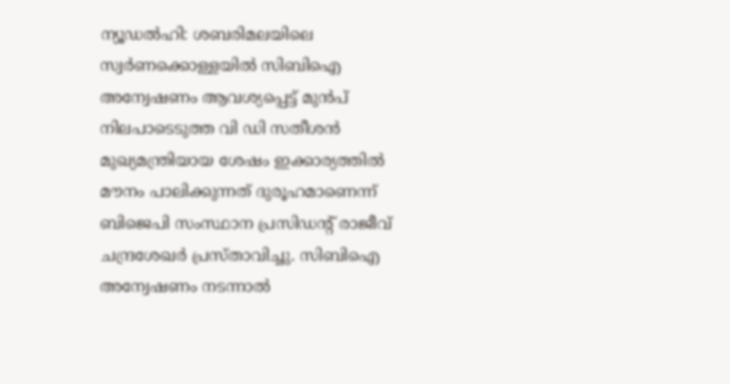ന്യൂഡൽഹി: ശബരിമലയിലെ സ്വർണക്കൊള്ളയിൽ സിബിഐ അന്വേഷണം ആവശ്യപ്പെട്ട് മുൻപ് നിലപാടെടുത്ത വി ഡി സതീശൻ മുഖ്യമന്ത്രിയായ ശേഷം ഇക്കാര്യത്തിൽ മൗനം പാലിക്കുന്നത് ദുരൂഹമാണെന്ന് ബിജെപി സംസ്ഥാന പ്രസിഡന്റ് രാജീവ് ചന്ദ്രശേഖർ പ്രസ്താവിച്ചു. സിബിഐ അന്വേഷണം നടന്നാൽ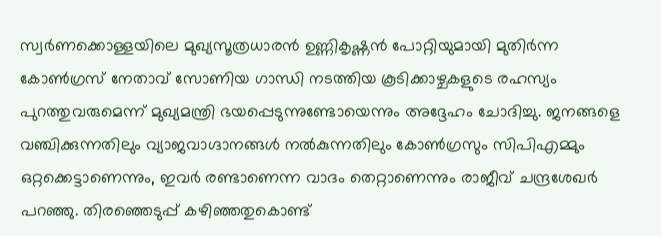സ്വർണക്കൊള്ളയിലെ മുഖ്യസൂത്രധാരൻ ഉണ്ണികൃഷ്ണൻ പോറ്റിയുമായി മുതിർന്ന കോൺഗ്രസ് നേതാവ് സോണിയ ഗാന്ധി നടത്തിയ കൂടിക്കാഴ്ചകളുടെ രഹസ്യം പുറത്തുവരുമെന്ന് മുഖ്യമന്ത്രി ഭയപ്പെടുന്നുണ്ടോയെന്നും അദ്ദേഹം ചോദിച്ചു. ജനങ്ങളെ വഞ്ചിക്കുന്നതിലും വ്യാജവാഗ്ദാനങ്ങൾ നൽകുന്നതിലും കോൺഗ്രസും സിപിഎമ്മും ഒറ്റക്കെട്ടാണെന്നും, ഇവർ രണ്ടാണെന്ന വാദം തെറ്റാണെന്നും രാജീവ് ചന്ദ്രശേഖർ പറഞ്ഞു. തിരഞ്ഞെടുപ്പ് കഴിഞ്ഞതുകൊണ്ട്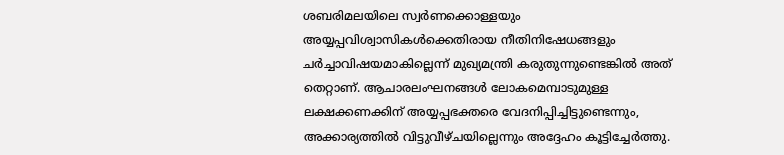ശബരിമലയിലെ സ്വർണക്കൊള്ളയും അയ്യപ്പവിശ്വാസികൾക്കെതിരായ നീതിനിഷേധങ്ങളും ചർച്ചാവിഷയമാകില്ലെന്ന് മുഖ്യമന്ത്രി കരുതുന്നുണ്ടെങ്കിൽ അത് തെറ്റാണ്. ആചാരലംഘനങ്ങൾ ലോകമെമ്പാടുമുള്ള ലക്ഷക്കണക്കിന് അയ്യപ്പഭക്തരെ വേദനിപ്പിച്ചിട്ടുണ്ടെന്നും, അക്കാര്യത്തിൽ വിട്ടുവീഴ്ചയില്ലെന്നും അദ്ദേഹം കൂട്ടിച്ചേർത്തു.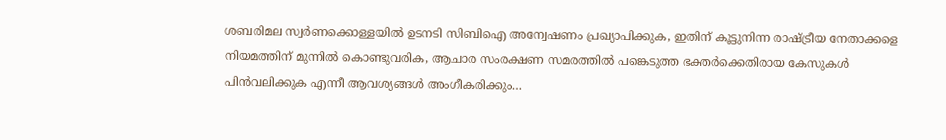ശബരിമല സ്വർണക്കൊള്ളയിൽ ഉടനടി സിബിഐ അന്വേഷണം പ്രഖ്യാപിക്കുക, ഇതിന് കൂട്ടുനിന്ന രാഷ്ട്രീയ നേതാക്കളെ നിയമത്തിന് മുന്നിൽ കൊണ്ടുവരിക, ആചാര സംരക്ഷണ സമരത്തിൽ പങ്കെടുത്ത ഭക്തർക്കെതിരായ കേസുകൾ പിൻവലിക്കുക എന്നീ ആവശ്യങ്ങൾ അംഗീകരിക്കും…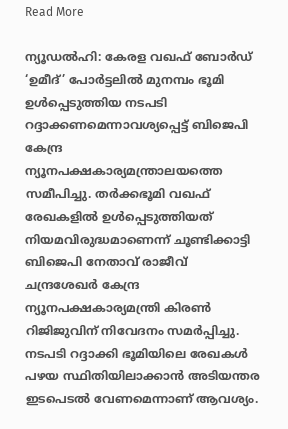Read More

ന്യൂഡല്‍ഹി: കേരള വഖഫ് ബോര്‍ഡ് ‘ഉമീദ്’ പോര്‍ട്ടലില്‍ മുനമ്പം ഭൂമി ഉള്‍പ്പെടുത്തിയ നടപടി റദ്ദാക്കണമെന്നാവശ്യപ്പെട്ട് ബിജെപി കേന്ദ്ര ന്യൂനപക്ഷകാര്യമന്ത്രാലയത്തെ സമീപിച്ചു. തര്‍ക്കഭൂമി വഖഫ് രേഖകളില്‍ ഉള്‍പ്പെടുത്തിയത് നിയമവിരുദ്ധമാണെന്ന് ചൂണ്ടിക്കാട്ടി ബിജെപി നേതാവ് രാജീവ് ചന്ദ്രശേഖര്‍ കേന്ദ്ര ന്യൂനപക്ഷകാര്യമന്ത്രി കിരണ്‍ റിജിജുവിന് നിവേദനം സമര്‍പ്പിച്ചു. നടപടി റദ്ദാക്കി ഭൂമിയിലെ രേഖകള്‍ പഴയ സ്ഥിതിയിലാക്കാന്‍ അടിയന്തര ഇടപെടല്‍ വേണമെന്നാണ് ആവശ്യം.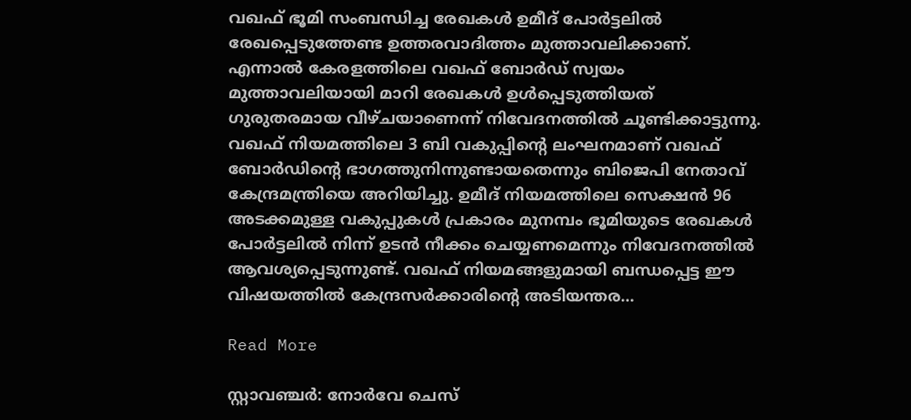വഖഫ് ഭൂമി സംബന്ധിച്ച രേഖകള്‍ ഉമീദ് പോര്‍ട്ടലില്‍ രേഖപ്പെടുത്തേണ്ട ഉത്തരവാദിത്തം മുത്താവലിക്കാണ്. എന്നാല്‍ കേരളത്തിലെ വഖഫ് ബോര്‍ഡ് സ്വയം മുത്താവലിയായി മാറി രേഖകള്‍ ഉള്‍പ്പെടുത്തിയത് ഗുരുതരമായ വീഴ്ചയാണെന്ന് നിവേദനത്തില്‍ ചൂണ്ടിക്കാട്ടുന്നു. വഖഫ് നിയമത്തിലെ 3 ബി വകുപ്പിന്റെ ലംഘനമാണ് വഖഫ് ബോര്‍ഡിന്റെ ഭാഗത്തുനിന്നുണ്ടായതെന്നും ബിജെപി നേതാവ് കേന്ദ്രമന്ത്രിയെ അറിയിച്ചു. ഉമീദ് നിയമത്തിലെ സെക്ഷന്‍ 96 അടക്കമുള്ള വകുപ്പുകള്‍ പ്രകാരം മുനമ്പം ഭൂമിയുടെ രേഖകള്‍ പോര്‍ട്ടലില്‍ നിന്ന് ഉടന്‍ നീക്കം ചെയ്യണമെന്നും നിവേദനത്തില്‍ ആവശ്യപ്പെടുന്നുണ്ട്. വഖഫ് നിയമങ്ങളുമായി ബന്ധപ്പെട്ട ഈ വിഷയത്തില്‍ കേന്ദ്രസര്‍ക്കാരിന്റെ അടിയന്തര…

Read More

സ്റ്റാവഞ്ചർ: നോർവേ ചെസ്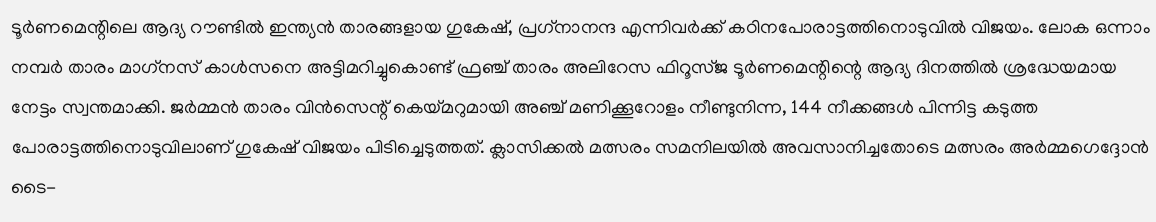ടൂർണമെന്റിലെ ആദ്യ റൗണ്ടിൽ ഇന്ത്യൻ താരങ്ങളായ ഗുകേഷ്, പ്രഗ്‌നാനന്ദ എന്നിവർക്ക് കഠിനപോരാട്ടത്തിനൊടുവിൽ വിജയം. ലോക ഒന്നാം നമ്പർ താരം മാഗ്‌നസ് കാൾസനെ അട്ടിമറിച്ചുകൊണ്ട് ഫ്രഞ്ച് താരം അലിറേസ ഫിറൂസ്ജ ടൂർണമെന്റിന്റെ ആദ്യ ദിനത്തിൽ ശ്രദ്ധേയമായ നേട്ടം സ്വന്തമാക്കി. ജർമ്മൻ താരം വിൻസെന്റ് കെയ്മറുമായി അഞ്ച് മണിക്കൂറോളം നീണ്ടുനിന്ന, 144 നീക്കങ്ങൾ പിന്നിട്ട കടുത്ത പോരാട്ടത്തിനൊടുവിലാണ് ഗുകേഷ് വിജയം പിടിച്ചെടുത്തത്. ക്ലാസിക്കൽ മത്സരം സമനിലയിൽ അവസാനിച്ചതോടെ മത്സരം അർമ്മഗെദ്ദോൻ ടൈ-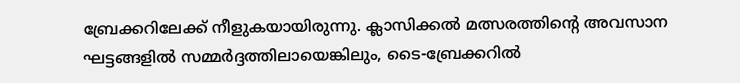ബ്രേക്കറിലേക്ക് നീളുകയായിരുന്നു. ക്ലാസിക്കൽ മത്സരത്തിന്റെ അവസാന ഘട്ടങ്ങളിൽ സമ്മർദ്ദത്തിലായെങ്കിലും, ടൈ-ബ്രേക്കറിൽ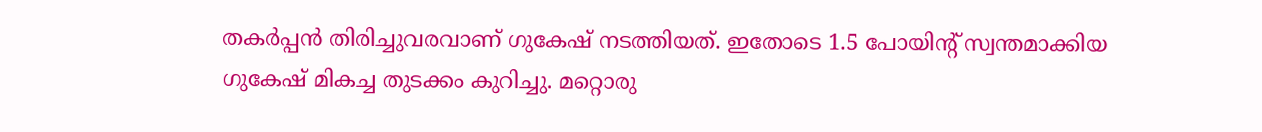തകർപ്പൻ തിരിച്ചുവരവാണ് ഗുകേഷ് നടത്തിയത്. ഇതോടെ 1.5 പോയിന്റ് സ്വന്തമാക്കിയ ഗുകേഷ് മികച്ച തുടക്കം കുറിച്ചു. മറ്റൊരു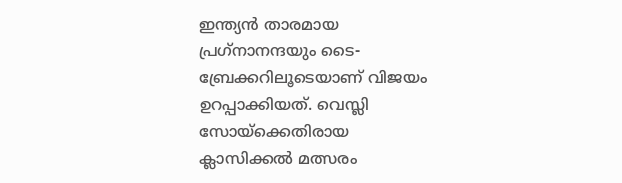ഇന്ത്യൻ താരമായ പ്രഗ്‌നാനന്ദയും ടൈ-ബ്രേക്കറിലൂടെയാണ് വിജയം ഉറപ്പാക്കിയത്. വെസ്ലി സോയ്‌ക്കെതിരായ ക്ലാസിക്കൽ മത്സരം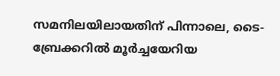സമനിലയിലായതിന് പിന്നാലെ, ടൈ-ബ്രേക്കറിൽ മൂർച്ചയേറിയ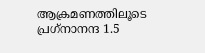ആക്രമണത്തിലൂടെ പ്രഗ്‌നാനന്ദ 1.5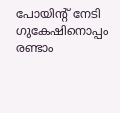പോയിന്റ് നേടി ഗുകേഷിനൊപ്പം രണ്ടാം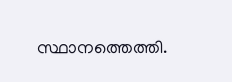സ്ഥാനത്തെത്തി.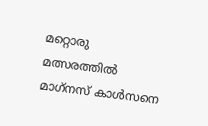മറ്റൊരു മത്സരത്തിൽ മാഗ്‌നസ് കാൾസനെ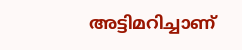അട്ടിമറിച്ചാണ്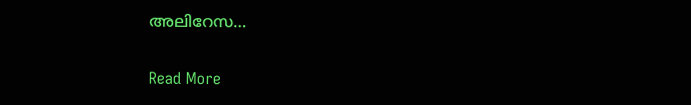അലിറേസ…

Read More